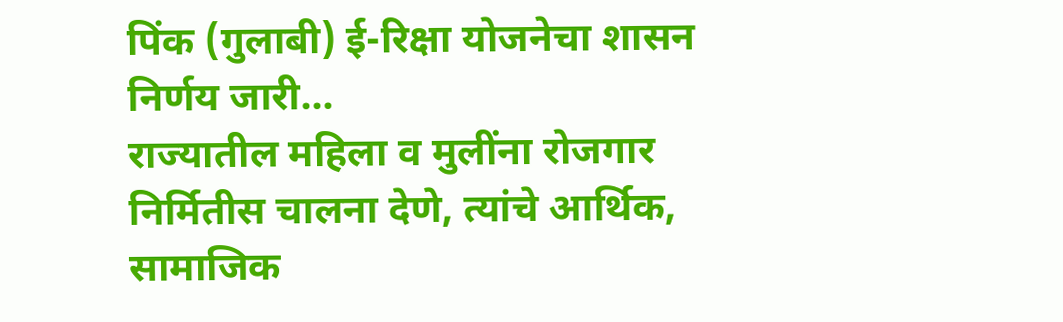पिंक (गुलाबी) ई-रिक्षा योजनेचा शासन निर्णय जारी…
राज्यातील महिला व मुलींना रोजगार निर्मितीस चालना देणे, त्यांचे आर्थिक, सामाजिक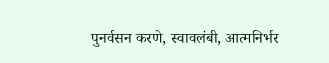पुनर्वसन करणे, स्वावलंबी, आत्मनिर्भर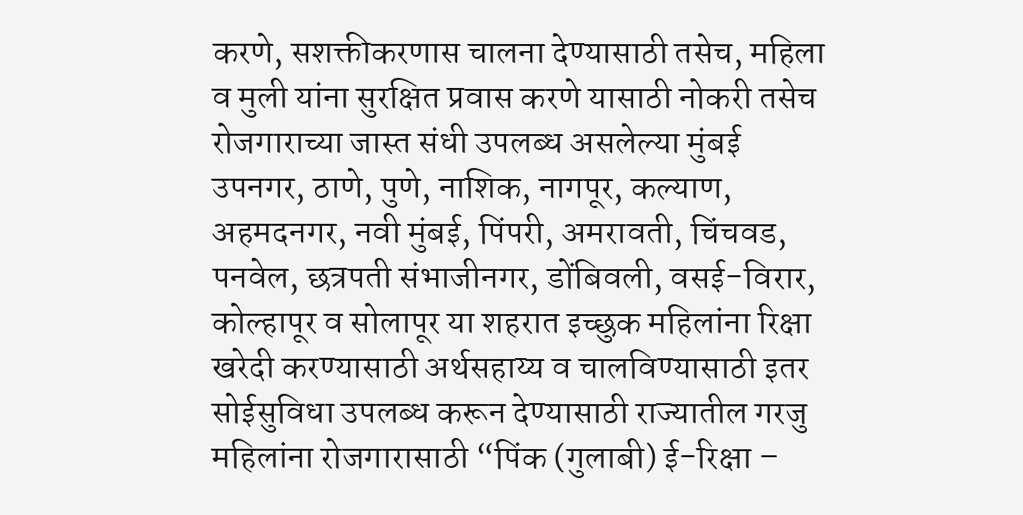करणे, सशक्तीकरणास चालना देण्यासाठी तसेच, महिला व मुली यांना सुरक्षित प्रवास करणे यासाठी नोकरी तसेच रोजगाराच्या जास्त संधी उपलब्ध असलेल्या मुंबई उपनगर, ठाणे, पुणे, नाशिक, नागपूर, कल्याण, अहमदनगर, नवी मुंबई, पिंपरी, अमरावती, चिंचवड, पनवेल, छत्रपती संभाजीनगर, डोंबिवली, वसई-विरार, कोल्हापूर व सोलापूर या शहरात इच्छुक महिलांना रिक्षा खरेदी करण्यासाठी अर्थसहाय्य व चालविण्यासाठी इतर सोईसुविधा उपलब्ध करून देण्यासाठी राज्यातील गरजु महिलांना रोजगारासाठी “पिंक (गुलाबी) ई-रिक्षा –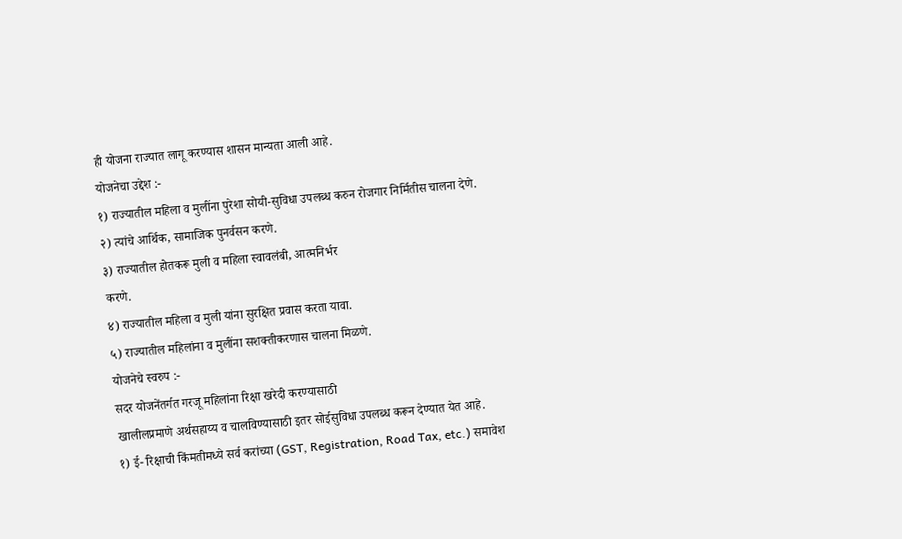ही योजना राज्यात लागू करण्यास शासन मान्यता आली आहे.
योजनेचा उद्देश :-
१) राज्यातील महिला व मुलींना पुरेशा सोयी-सुविधा उपलब्ध करुन रोजगार निर्मितीस चालना देणे.
२) त्यांचे आर्थिक, सामाजिक पुनर्वसन करणे.
३) राज्यातील होतकरू मुली व महिला स्वावलंबी, आत्मनिर्भर
करणे.
४) राज्यातील महिला व मुली यांना सुरक्षित प्रवास करता यावा.
५) राज्यातील महिलांना व मुलींना सशक्तीकरणास चालना मिळणे.
योजनेचे स्वरुप :-
सदर योजनेंतर्गत गरजू महिलांना रिक्षा खरेदी करण्यासाठी
खालीलप्रमाणे अर्थसहाय्य व चालविण्यासाठी इतर सोईसुविधा उपलब्ध करून देण्यात येत आहे.
१) ई- रिक्षाची किंमतीमध्ये सर्व करांच्या (GST, Registration, Road Tax, etc.) समावेश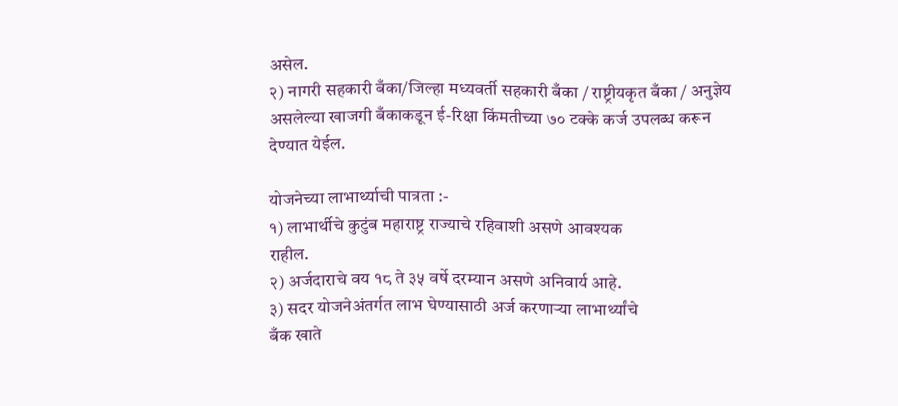असेल.
२) नागरी सहकारी बँका/जिल्हा मध्यवर्ती सहकारी बँका / राष्ट्रीयकृत बँका / अनुज्ञेय असलेल्या खाजगी बँकाकडून ई-रिक्षा किंमतीच्या ७० टक्के कर्ज उपलब्ध करून देण्यात येईल.

योजनेच्या लाभार्थ्याची पात्रता :-
१) लाभार्थीचे कुटुंब महाराष्ट्र राज्याचे रहिवाशी असणे आवश्यक
राहील.
२) अर्जदाराचे वय १८ ते ३५ वर्षे दरम्यान असणे अनिवार्य आहे.
३) सदर योजनेअंतर्गत लाभ घेण्यासाठी अर्ज करणाऱ्या लाभार्थ्यांचे
बँक खाते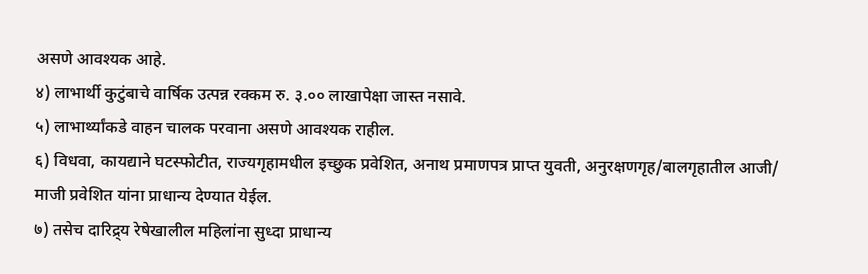असणे आवश्यक आहे.
४) लाभार्थी कुटुंबाचे वार्षिक उत्पन्न रक्कम रु. ३.०० लाखापेक्षा जास्त नसावे.
५) लाभार्थ्यांकडे वाहन चालक परवाना असणे आवश्यक राहील.
६) विधवा, कायद्याने घटस्फोटीत, राज्यगृहामधील इच्छुक प्रवेशित, अनाथ प्रमाणपत्र प्राप्त युवती, अनुरक्षणगृह/बालगृहातील आजी/ माजी प्रवेशित यांना प्राधान्य देण्यात येईल.
७) तसेच दारिद्र्य रेषेखालील महिलांना सुध्दा प्राधान्य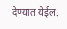देण्यात येईल.